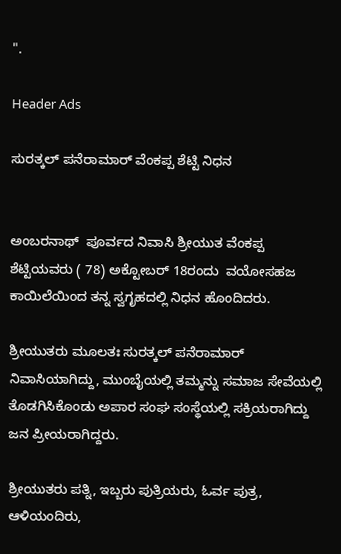".

Header Ads

ಸುರತ್ಕಲ್ ಪನೆರಾಮಾರ್ ವೆಂಕಪ್ಪ ಶೆಟ್ಟಿ ನಿಧನ


ಅಂಬರನಾಥ್  ಪೂರ್ವದ ನಿವಾಸಿ ಶ್ರೀಯುತ ವೆಂಕಪ್ಪ ಶೆಟ್ಟಿಯವರು ( 78) ಅಕ್ಟೋಬರ್ 18ರಂದು  ವಯೋಸಹಜ ಕಾಯಿಲೆಯಿಂದ ತನ್ನ ಸ್ವಗೃಹದಲ್ಲಿ ನಿಧನ ಹೊಂದಿದರು.

ಶ್ರೀಯುತರು ಮೂಲತಃ ಸುರತ್ಕಲ್ ಪನೆರಾಮಾರ್ ನಿವಾಸಿಯಾಗಿದ್ದು, ಮುಂಬೈಯಲ್ಲಿ ತಮ್ಮನ್ನು ಸಮಾಜ ಸೇವೆಯಲ್ಲಿ ತೊಡಗಿಸಿಕೊಂಡು ಅಪಾರ ಸಂಘ ಸಂಸ್ಥೆಯಲ್ಲಿ ಸಕ್ರಿಯರಾಗಿದ್ದು ಜನ ಪ್ರೀಯರಾಗಿದ್ದರು.

ಶ್ರೀಯುತರು ಪತ್ನಿ, ಇಬ್ಬರು ಪುತ್ರಿಯರು, ಓರ್ವ ಪುತ್ರ, ಆಳಿಯಂದಿರು,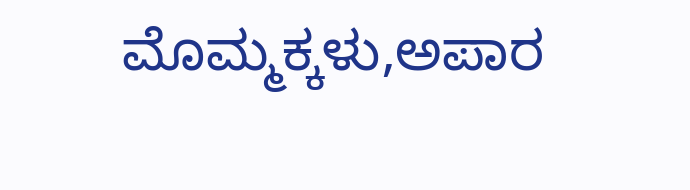ಮೊಮ್ಮಕ್ಕಳು,ಅಪಾರ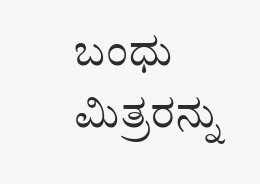ಬಂಧು ಮಿತ್ರರನ್ನು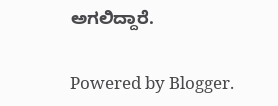ಅಗಲಿದ್ದಾರೆ.

Powered by Blogger.